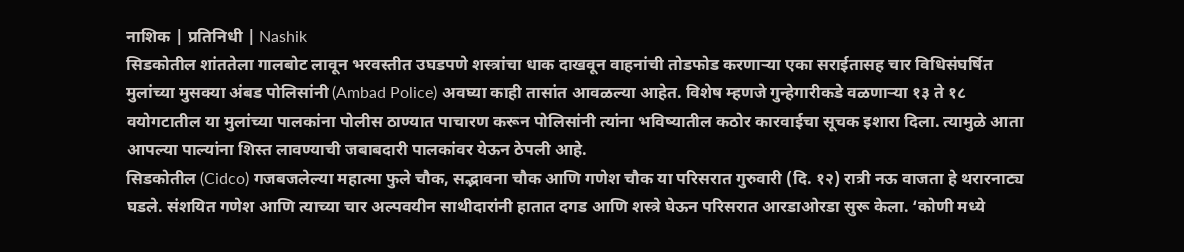नाशिक | प्रतिनिधी | Nashik
सिडकोतील शांततेला गालबोट लावून भरवस्तीत उघडपणे शस्त्रांचा धाक दाखवून वाहनांची तोडफोड करणाऱ्या एका सराईतासह चार विधिसंघर्षित मुलांच्या मुसक्या अंबड पोलिसांनी (Ambad Police) अवघ्या काही तासांत आवळल्या आहेत. विशेष म्हणजे गुन्हेगारीकडे वळणाऱ्या १३ ते १८ वयोगटातील या मुलांच्या पालकांना पोलीस ठाण्यात पाचारण करून पोलिसांनी त्यांना भविष्यातील कठोर कारवाईचा सूचक इशारा दिला. त्यामुळे आता आपल्या पाल्यांना शिस्त लावण्याची जबाबदारी पालकांवर येऊन ठेपली आहे.
सिडकोतील (Cidco) गजबजलेल्या महात्मा फुले चौक, सद्भावना चौक आणि गणेश चौक या परिसरात गुरुवारी (दि. १२) रात्री नऊ वाजता हे थरारनाट्य घडले. संशयित गणेश आणि त्याच्या चार अल्पवयीन साथीदारांनी हातात दगड आणि शस्त्रे घेऊन परिसरात आरडाओरडा सुरू केला. ‘कोणी मध्ये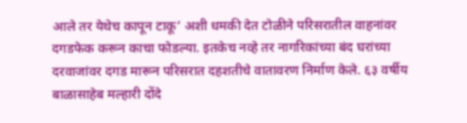आले तर येथेच कापून टाकू’ अशी धमकी देत टोळीने परिसरातील वाहनांवर दगडफेक करून काचा फोडल्या. इतकेच नव्हे तर नागरिकांच्या बंद घरांच्या दरवाजांवर दगड मारून परिसरात दहशतीचे वातावरण निर्माण केले. ६३ वर्षीय बाळासाहेब मल्हारी दोंदे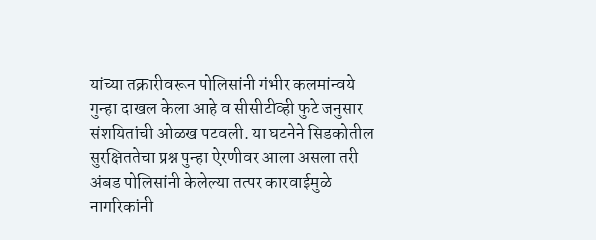यांच्या तक्रारीवरून पोलिसांनी गंभीर कलमांन्वये गुन्हा दाखल केला आहे व सीसीटीव्ही फुटे जनुसार संशयितांची ओळख पटवली. या घटनेने सिडकोतील सुरक्षिततेचा प्रश्न पुन्हा ऐरणीवर आला असला तरी अंबड पोलिसांनी केलेल्या तत्पर कारवाईमुळे नागरिकांनी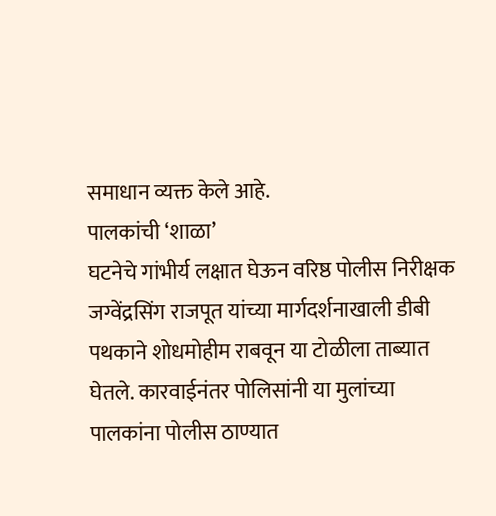समाधान व्यक्त केले आहे.
पालकांची ‘शाळा’
घटनेचे गांभीर्य लक्षात घेऊन वरिष्ठ पोलीस निरीक्षक जग्वेंद्रसिंग राजपूत यांच्या मार्गदर्शनाखाली डीबी पथकाने शोधमोहीम राबवून या टोळीला ताब्यात घेतले. कारवाईनंतर पोलिसांनी या मुलांच्या पालकांना पोलीस ठाण्यात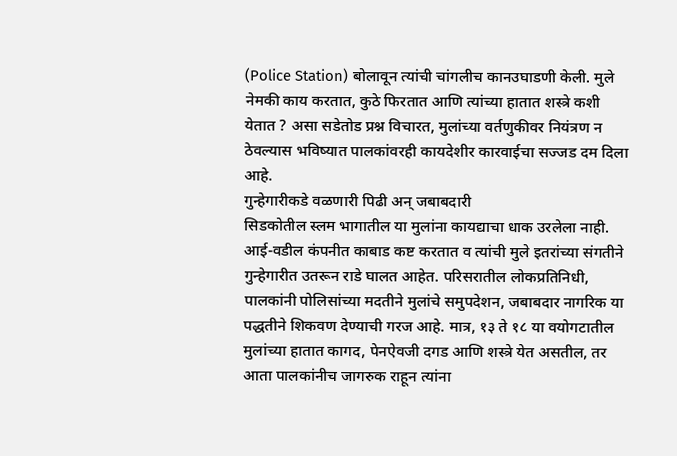(Police Station) बोलावून त्यांची चांगलीच कानउघाडणी केली. मुले नेमकी काय करतात, कुठे फिरतात आणि त्यांच्या हातात शस्त्रे कशी येतात ? असा सडेतोड प्रश्न विचारत, मुलांच्या वर्तणुकीवर नियंत्रण न ठेवल्यास भविष्यात पालकांवरही कायदेशीर कारवाईचा सज्जड दम दिला आहे.
गुन्हेगारीकडे वळणारी पिढी अन् जबाबदारी
सिडकोतील स्लम भागातील या मुलांना कायद्याचा धाक उरलेला नाही. आई-वडील कंपनीत काबाड कष्ट करतात व त्यांची मुले इतरांच्या संगतीने गुन्हेगारीत उतरून राडे घालत आहेत. परिसरातील लोकप्रतिनिधी, पालकांनी पोलिसांच्या मदतीने मुलांचे समुपदेशन, जबाबदार नागरिक या पद्धतीने शिकवण देण्याची गरज आहे. मात्र, १३ ते १८ या वयोगटातील मुलांच्या हातात कागद, पेनऐवजी दगड आणि शस्त्रे येत असतील, तर आता पालकांनीच जागरुक राहून त्यांना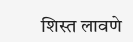शिस्त लावणे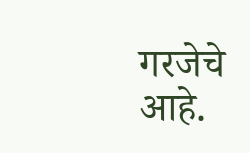गरजेचे आहे.